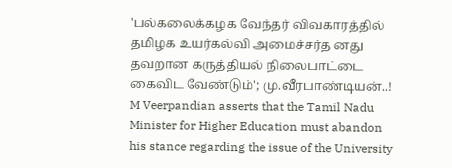'பல்கலைக்கழக வேந்தர் விவகாரத்தில் தமிழக உயர்கல்வி அமைச்சர்த னது தவறான கருத்தியல் நிலைபாட்டை கைவிட வேண்டும்'; மு.வீரபாண்டியன்..!
M Veerpandian asserts that the Tamil Nadu Minister for Higher Education must abandon his stance regarding the issue of the University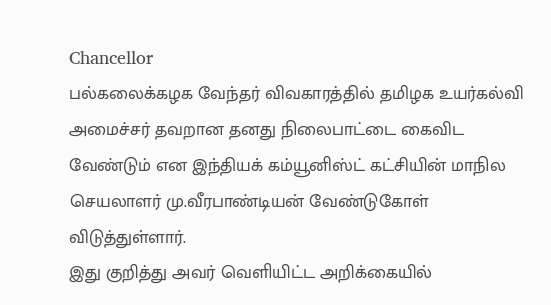Chancellor
பல்கலைக்கழக வேந்தர் விவகாரத்தில் தமிழக உயர்கல்வி அமைச்சர் தவறான தனது நிலைபாட்டை கைவிட வேண்டும் என இந்தியக் கம்யூனிஸ்ட் கட்சியின் மாநில செயலாளர் மு.வீரபாண்டியன் வேண்டுகோள் விடுத்துள்ளார்.
இது குறித்து அவர் வெளியிட்ட அறிக்கையில்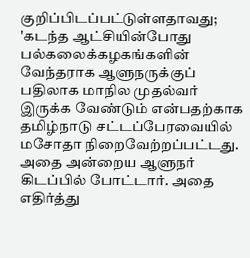குறிப்பிடப்பட்டுள்ளதாவது; 'கடந்த ஆட்சியின்போது பல்கலைக்கழகங்களின் வேந்தராக ஆளுநருக்குப் பதிலாக மாநில முதல்வர் இருக்க வேண்டும் என்பதற்காக தமிழ்நாடு சட்டப்பேரவையில் மசோதா நிறைவேற்றப்பட்டது. அதை அன்றைய ஆளுநர் கிடப்பில் போட்டார். அதை எதிர்த்து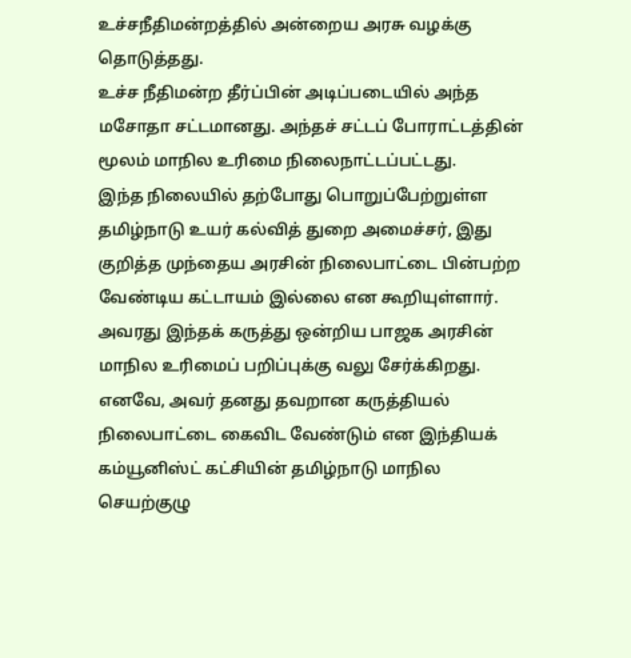உச்சநீதிமன்றத்தில் அன்றைய அரசு வழக்கு தொடுத்தது.
உச்ச நீதிமன்ற தீர்ப்பின் அடிப்படையில் அந்த மசோதா சட்டமானது. அந்தச் சட்டப் போராட்டத்தின் மூலம் மாநில உரிமை நிலைநாட்டப்பட்டது.
இந்த நிலையில் தற்போது பொறுப்பேற்றுள்ள தமிழ்நாடு உயர் கல்வித் துறை அமைச்சர், இது குறித்த முந்தைய அரசின் நிலைபாட்டை பின்பற்ற வேண்டிய கட்டாயம் இல்லை என கூறியுள்ளார்.
அவரது இந்தக் கருத்து ஒன்றிய பாஜக அரசின் மாநில உரிமைப் பறிப்புக்கு வலு சேர்க்கிறது. எனவே, அவர் தனது தவறான கருத்தியல் நிலைபாட்டை கைவிட வேண்டும் என இந்தியக் கம்யூனிஸ்ட் கட்சியின் தமிழ்நாடு மாநில செயற்குழு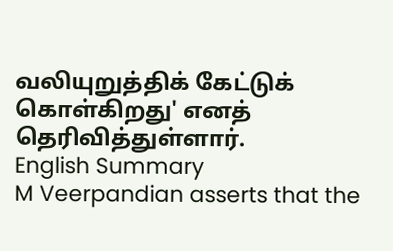வலியுறுத்திக் கேட்டுக் கொள்கிறது' எனத் தெரிவித்துள்ளார்.
English Summary
M Veerpandian asserts that the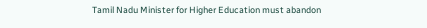Tamil Nadu Minister for Higher Education must abandon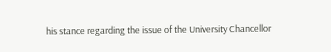his stance regarding the issue of the University Chancellor